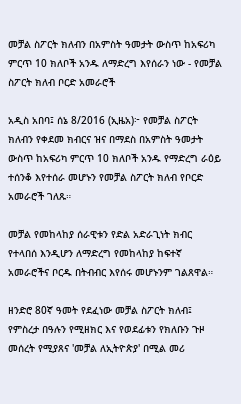መቻል ስፖርት ክለብን በአምስት ዓመታት ውስጥ ከአፍሪካ ምርጥ 10 ክለቦች አንዱ ለማድረግ እየሰራን ነው - የመቻል ስፖርት ክለብ ቦርድ አመራሮች

አዲስ አበባ፤ ሰኔ 8/2016 (ኢዜአ)፦ የመቻል ስፖርት ክለብን የቀደመ ክብርና ዝና በማደስ በአምስት ዓመታት ውስጥ ከአፍሪካ ምርጥ 10 ክለቦች አንዱ የማድረግ ራዕይ ተሰንቆ እየተሰራ መሆኑን የመቻል ስፖርት ክለብ የቦርድ አመራሮች ገለጹ።

መቻል የመከላከያ ሰራዊቱን የድል አድራጊነት ክብር የተላበሰ እንዲሆን ለማድረግ የመከላከያ ከፍተኛ አመራሮችና ቦርዱ በትብብር እየሰሩ መሆኑንም ገልጸዋል።

ዘንድሮ 80ኛ ዓመት የደፈነው መቻል ስፖርት ክለብ፤ የምስረታ በዓሉን የሚዘክር እና የወደፊቱን የክለቡን ጉዞ መሰረት የሚያጸና 'መቻል ለኢትዮጵያ' በሚል መሪ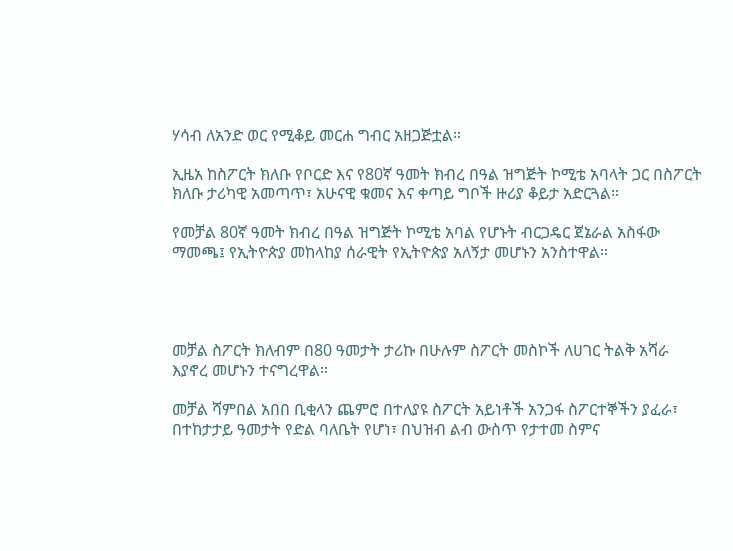ሃሳብ ለአንድ ወር የሚቆይ መርሐ ግብር አዘጋጅቷል።

ኢዜአ ከስፖርት ክለቡ የቦርድ እና የ80ኛ ዓመት ክብረ በዓል ዝግጅት ኮሚቴ አባላት ጋር በስፖርት ክለቡ ታሪካዊ አመጣጥ፣ አሁናዊ ቁመና እና ቀጣይ ግቦች ዙሪያ ቆይታ አድርጓል።

የመቻል 80ኛ ዓመት ክብረ በዓል ዝግጅት ኮሚቴ አባል የሆኑት ብርጋዴር ጀኔራል አስፋው ማመጫ፤ የኢትዮጵያ መከላከያ ሰራዊት የኢትዮጵያ አለኝታ መሆኑን አንስተዋል።




መቻል ስፖርት ክለብም በ80 ዓመታት ታሪኩ በሁሉም ስፖርት መስኮች ለሀገር ትልቅ አሻራ እያኖረ መሆኑን ተናግረዋል።

መቻል ሻምበል አበበ ቢቂላን ጨምሮ በተለያዩ ስፖርት አይነቶች አንጋፋ ስፖርተኞችን ያፈራ፣ በተከታታይ ዓመታት የድል ባለቤት የሆነ፣ በህዝብ ልብ ውስጥ የታተመ ስምና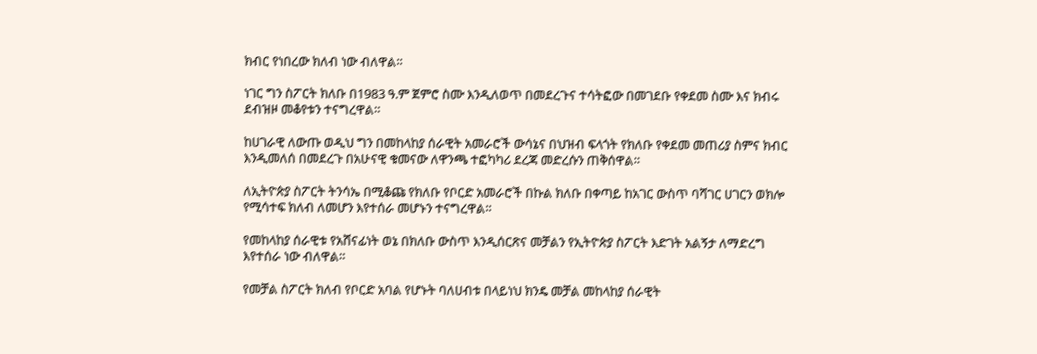ክብር የነበረው ክለብ ነው ብለዋል።

ነገር ግን ስፖርት ክለቡ በ1983 ዓ.ም ጀምሮ ስሙ እንዲለወጥ በመደረጉና ተሳትፎው በመገደቡ የቀደመ ስሙ እና ክብሩ ደብዝዞ መቆየቱን ተናግረዋል።

ከሀገራዊ ለውጡ ወዲህ ግን በመከላከያ ሰራዊት አመራሮች ውሳኔና በህዝብ ፍላጎት የክለቡ የቀደመ መጠሪያ ስምና ክብር እንዲመለሰ በመደረጉ በአሁናዊ ቁመናው ለዋንጫ ተፎካካሪ ደረጃ መድረሱን ጠቅሰዋል።

ለኢትዮጵያ ስፖርት ትንሳኤ በሚቆጩ የክለቡ የቦርድ አመራሮች በኩል ክለቡ በቀጣይ ከአገር ውስጥ ባሻገር ሀገርን ወክሎ የሚሳተፍ ክለብ ለመሆን እየተሰራ መሆኑን ተናግረዋል።

የመከላከያ ሰራዊቱ የአሸናፊነት ወኔ በክለቡ ውስጥ እንዲሰርጽና መቻልን የኢትዮጵያ ስፖርት እድገት አልኝታ ለማድረግ እየተሰራ ነው ብለዋል።

የመቻል ስፖርት ክለብ የቦርድ አባል የሆኑት ባለሀብቱ በላይነህ ክንዴ መቻል መከላከያ ሰራዊት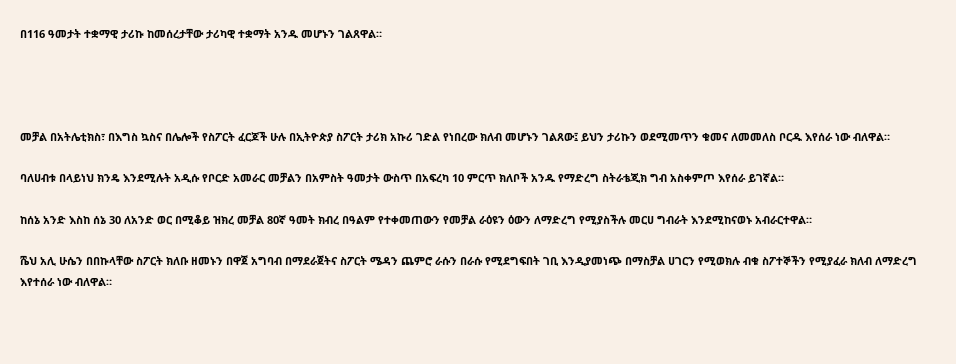በ116 ዓመታት ተቋማዊ ታሪኩ ከመሰረታቸው ታሪካዊ ተቋማት አንዱ መሆኑን ገልጸዋል።




መቻል በአትሌቲክስ፣ በእግስ ኳስና በሌሎች የስፖርት ፈርጆች ሁሉ በኢትዮጵያ ስፖርት ታሪክ አኩሪ ገድል የነበረው ክለብ መሆኑን ገልጸው፤ ይህን ታሪኩን ወደሚመጥን ቁመና ለመመለስ ቦርዱ እየሰራ ነው ብለዋል።

ባለሀብቱ በላይነህ ክንዴ እንደሚሉት አዲሱ የቦርድ አመራር መቻልን በአምስት ዓመታት ውስጥ በአፍረካ 10 ምርጥ ክለቦች አንዱ የማድረግ ስትራቴጂክ ግብ አስቀምጦ እየሰራ ይገኛል።

ከሰኔ አንድ እስከ ሰኔ 30 ለአንድ ወር በሚቆይ ዝክረ መቻል 80ኛ ዓመት ክብረ በዓልም የተቀመጠውን የመቻል ራዕዩን ዕውን ለማድረግ የሚያስችሉ መርሀ ግብራት እንደሚከናወኑ አብራርተዋል።

ሼህ አሊ ሁሴን በበኩላቸው ስፖርት ክለቡ ዘመኑን በዋጀ አግባብ በማደራጀትና ስፖርት ሜዳን ጨምሮ ራሱን በራሱ የሚደግፍበት ገቢ እንዲያመነጭ በማስቻል ሀገርን የሚወክሉ ብቁ ስፖተኞችን የሚያፈራ ክለብ ለማድረግ እየተሰራ ነው ብለዋል።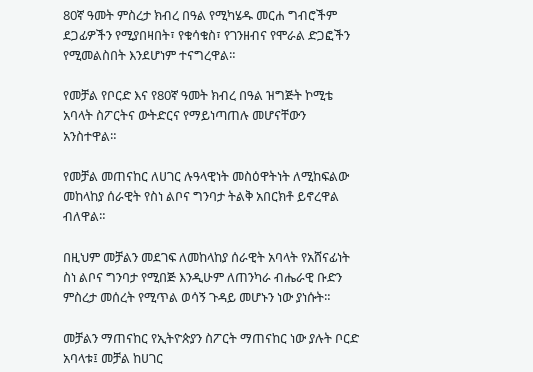80ኛ ዓመት ምስረታ ክብረ በዓል የሚካሄዱ መርሐ ግብሮችም ደጋፊዎችን የሚያበዛበት፣ የቁሳቁስ፣ የገንዘብና የሞራል ድጋፎችን የሚመልስበት እንደሆነም ተናግረዋል።

የመቻል የቦርድ እና የ80ኛ ዓመት ክብረ በዓል ዝግጅት ኮሚቴ አባላት ስፖርትና ውትድርና የማይነጣጠሉ መሆናቸውን አንስተዋል።

የመቻል መጠናከር ለሀገር ሉዓላዊነት መስዕዋትነት ለሚከፍልው መከላከያ ሰራዊት የስነ ልቦና ግንባታ ትልቅ አበርክቶ ይኖረዋል ብለዋል።

በዚህም መቻልን መደገፍ ለመከላከያ ሰራዊት አባላት የአሸናፊነት ስነ ልቦና ግንባታ የሚበጅ እንዲሁም ለጠንካራ ብሔራዊ ቡድን ምስረታ መሰረት የሚጥል ወሳኝ ጉዳይ መሆኑን ነው ያነሱት።

መቻልን ማጠናከር የኢትዮጵያን ስፖርት ማጠናከር ነው ያሉት ቦርድ አባላቱ፤ መቻል ከሀገር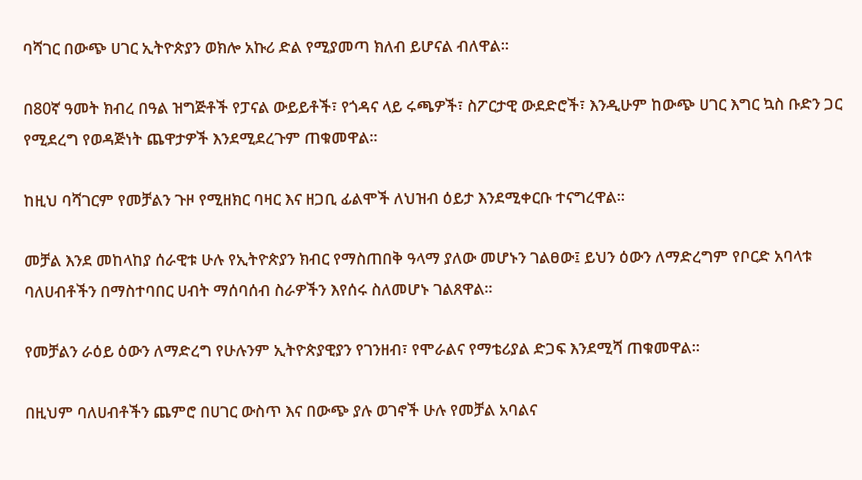ባሻገር በውጭ ሀገር ኢትዮጵያን ወክሎ አኩሪ ድል የሚያመጣ ክለብ ይሆናል ብለዋል።

በ80ኛ ዓመት ክብረ በዓል ዝግጅቶች የፓናል ውይይቶች፣ የጎዳና ላይ ሩጫዎች፣ ስፖርታዊ ውደድሮች፣ እንዲሁም ከውጭ ሀገር እግር ኳስ ቡድን ጋር የሚደረግ የወዳጅነት ጨዋታዎች እንደሚደረጉም ጠቁመዋል።

ከዚህ ባሻገርም የመቻልን ጉዞ የሚዘክር ባዛር እና ዘጋቢ ፊልሞች ለህዝብ ዕይታ እንደሚቀርቡ ተናግረዋል።

መቻል እንደ መከላከያ ሰራዊቱ ሁሉ የኢትዮጵያን ክብር የማስጠበቅ ዓላማ ያለው መሆኑን ገልፀው፤ ይህን ዕውን ለማድረግም የቦርድ አባላቱ ባለሀብቶችን በማስተባበር ሀብት ማሰባሰብ ስራዎችን እየሰሩ ስለመሆኑ ገልጸዋል።

የመቻልን ራዕይ ዕውን ለማድረግ የሁሉንም ኢትዮጵያዊያን የገንዘብ፣ የሞራልና የማቴሪያል ድጋፍ እንደሚሻ ጠቁመዋል።

በዚህም ባለሀብቶችን ጨምሮ በሀገር ውስጥ እና በውጭ ያሉ ወገኖች ሁሉ የመቻል አባልና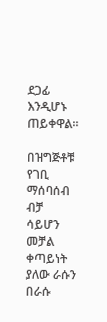ደጋፊ እንዲሆኑ ጠይቀዋል።

በዝግጅቶቹ የገቢ ማሰባሰብ ብቻ ሳይሆን መቻል ቀጣይነት ያለው ራሱን በራሱ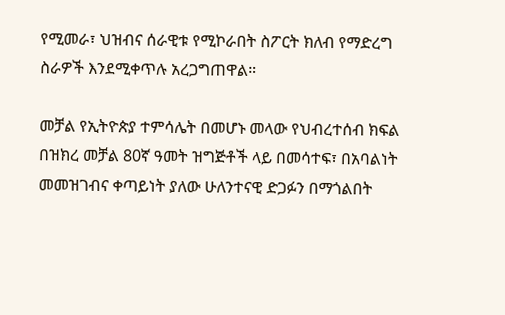የሚመራ፣ ህዝብና ሰራዊቱ የሚኮራበት ስፖርት ክለብ የማድረግ ስራዎች እንደሚቀጥሉ አረጋግጠዋል።

መቻል የኢትዮጵያ ተምሳሌት በመሆኑ መላው የህብረተሰብ ክፍል በዝክረ መቻል 80ኛ ዓመት ዝግጅቶች ላይ በመሳተፍ፣ በአባልነት መመዝገብና ቀጣይነት ያለው ሁለንተናዊ ድጋፉን በማጎልበት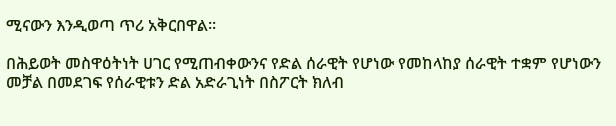ሚናውን እንዲወጣ ጥሪ አቅርበዋል።

በሕይወት መስዋዕትነት ሀገር የሚጠብቀውንና የድል ሰራዊት የሆነው የመከላከያ ሰራዊት ተቋም የሆነውን መቻል በመደገፍ የሰራዊቱን ድል አድራጊነት በስፖርት ክለብ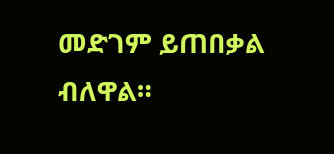መድገም ይጠበቃል ብለዋል።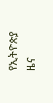የኢትዮጵያ ዜና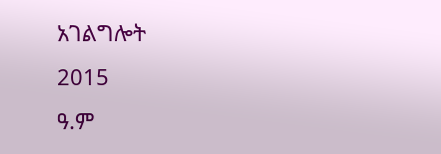አገልግሎት
2015
ዓ.ም